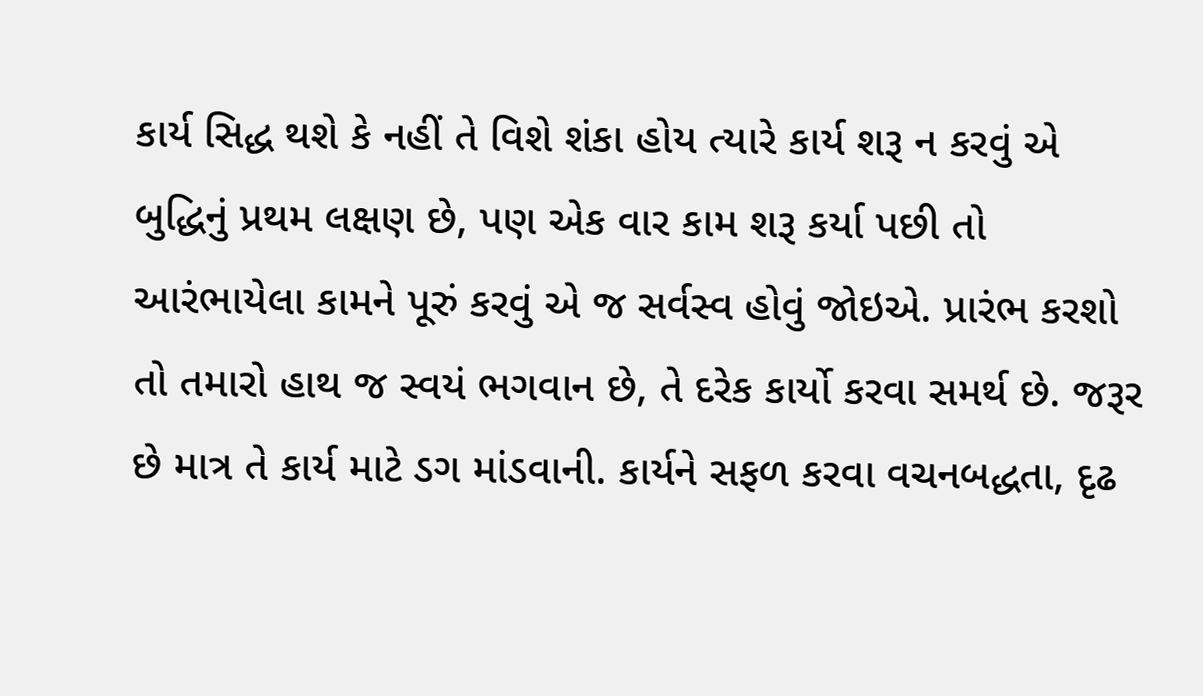કાર્ય સિદ્ધ થશે કે નહીં તે વિશે શંકા હોય ત્યારે કાર્ય શરૂ ન કરવું એ બુદ્ધિનું પ્રથમ લક્ષણ છે, પણ એક વાર કામ શરૂ કર્યા પછી તો આરંભાયેલા કામને પૂરું કરવું એ જ સર્વસ્વ હોવું જોઇએ. પ્રારંભ કરશો તો તમારો હાથ જ સ્વયં ભગવાન છે, તે દરેક કાર્યો કરવા સમર્થ છે. જરૂર છે માત્ર તે કાર્ય માટે ડગ માંડવાની. કાર્યને સફળ કરવા વચનબદ્ધતા, દૃઢ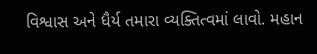વિશ્વાસ અને ધૈર્ય તમારા વ્યક્તિત્વમાં લાવો. મહાન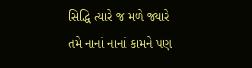સિદ્ધિ ત્યારે જ મળે જ્યારે તમે નાનાં નાનાં કામને પણ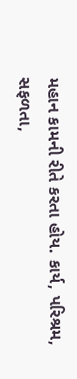મહાન કામની રીતે કરતા હોય. કાર્ય, પરિશ્રમ, સફળતા,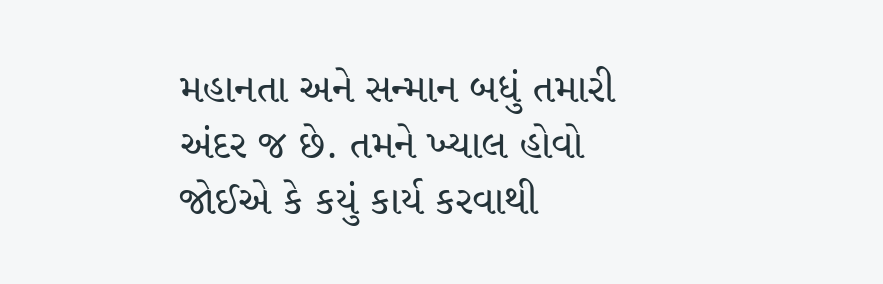મહાનતા અને સન્માન બધું તમારી અંદર જ છે. તમને ખ્યાલ હોવો જોઈએ કે કયું કાર્ય કરવાથી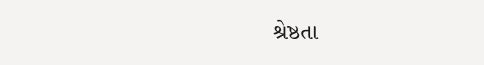શ્રેષ્ઠતા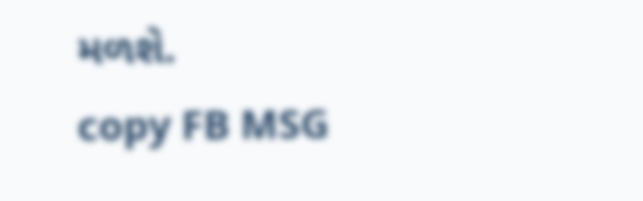મળશે.
copy FB MSG